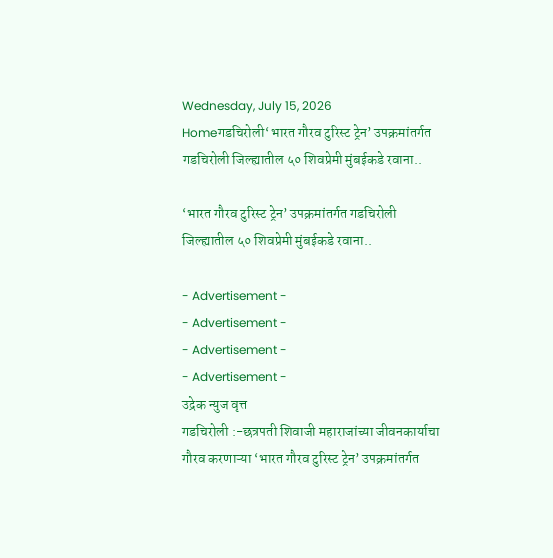Wednesday, July 15, 2026
Homeगडचिरोली‘भारत गौरव टुरिस्ट ट्रेन’ उपक्रमांतर्गत गडचिरोली जिल्ह्यातील ५० शिवप्रेमी मुंबईकडे रवाना..

‘भारत गौरव टुरिस्ट ट्रेन’ उपक्रमांतर्गत गडचिरोली जिल्ह्यातील ५० शिवप्रेमी मुंबईकडे रवाना..

- Advertisement -
- Advertisement -
- Advertisement -
- Advertisement -
उद्रेक न्युज वृत्त
गडचिरोली :-छत्रपती शिवाजी महाराजांच्या जीवनकार्याचा गौरव करणाऱ्या ‘भारत गौरव टुरिस्ट ट्रेन’ उपक्रमांतर्गत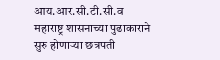आय.आर.सी.टी.सी.व महाराष्ट्र शासनाच्या पुढाकाराने सुरु होणाऱ्या छत्रपती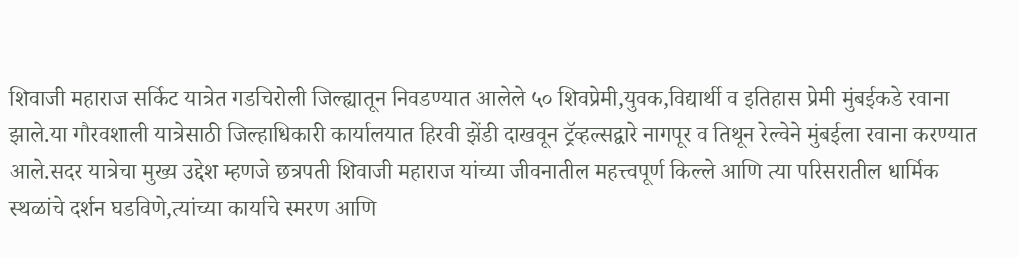शिवाजी महाराज सर्किट यात्रेत गडचिरोली जिल्ह्यातून निवडण्यात आलेले ५० शिवप्रेमी,युवक,विद्यार्थी व इतिहास प्रेमी मुंबईकडे रवाना झाले.या गौरवशाली यात्रेसाठी जिल्हाधिकारी कार्यालयात हिरवी झेंडी दाखवून ट्रॅव्हल्सद्वारे नागपूर व तिथून रेल्वेने मुंबईला रवाना करण्यात आले.सदर यात्रेचा मुख्य उद्देश म्हणजे छत्रपती शिवाजी महाराज यांच्या जीवनातील महत्त्वपूर्ण किल्ले आणि त्या परिसरातील धार्मिक स्थळांचे दर्शन घडविणे,त्यांच्या कार्याचे स्मरण आणि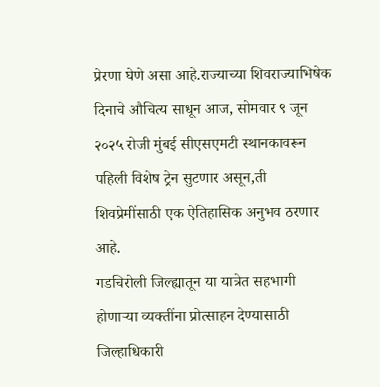प्रेरणा घेणे असा आहे.राज्याच्या शिवराज्याभिषेक दिनाचे औचित्य साधून आज, सोमवार ९ जून २०२५ रोजी मुंबई सीएसएमटी स्थानकावरून पहिली विशेष ट्रेन सुटणार असून,ती शिवप्रेमींसाठी एक ऐतिहासिक अनुभव ठरणार आहे.
गडचिरोली जिल्ह्यातून या यात्रेत सहभागी होणाऱ्या व्यक्तींना प्रोत्साहन देण्यासाठी जिल्हाधिकारी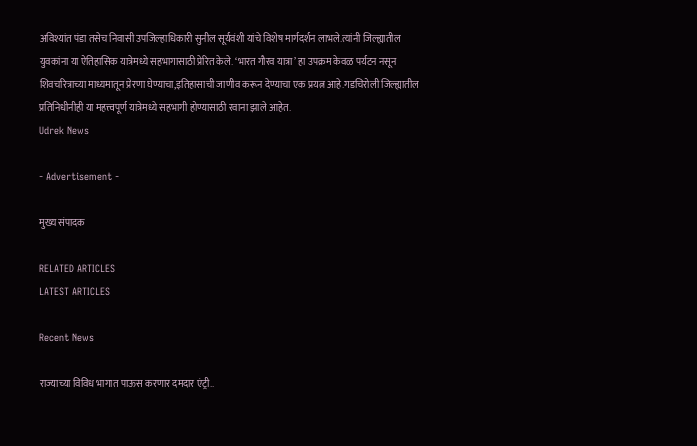अविश्यांत पंडा तसेच निवासी उपजिल्हाधिकारी सुनील सूर्यवंशी यांचे विशेष मार्गदर्शन लाभले.त्यांनी जिल्ह्यातील युवकांना या ऐतिहासिक यात्रेमध्ये सहभागासाठी प्रेरित केले. ‘भारत गौरव यात्रा’ हा उपक्रम केवळ पर्यटन नसून शिवचरित्राच्या माध्यमातून प्रेरणा घेण्याचा,इतिहासाची जाणीव करून देण्याचा एक प्रयत्न आहे.गडचिरोली जिल्ह्यातील प्रतिनिधीनीही या महत्त्वपूर्ण यात्रेमध्ये सहभागी होण्यासाठी रवाना झाले आहेत.
Udrek News

- Advertisement -

मुख्य संपादक

RELATED ARTICLES
LATEST ARTICLES

Recent News

राज्याच्या विविध भागात पाऊस करणार दमदार एंट्री..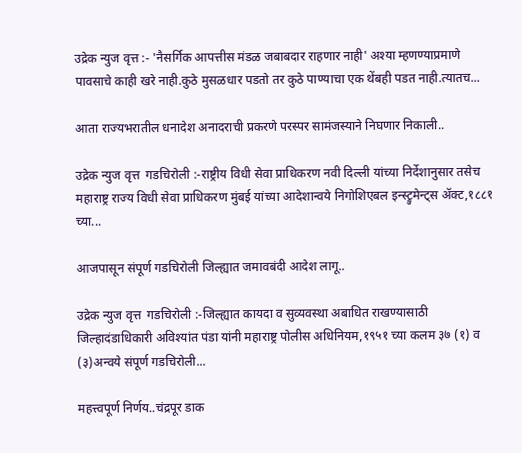उद्रेक न्युज वृत्त :- 'नैसर्गिक आपत्तीस मंडळ जबाबदार राहणार नाही' अश्या म्हणण्याप्रमाणे पावसाचे काही खरे नाही.कुठे मुसळधार पडतो तर कुठे पाण्याचा एक थेंबही पडत नाही.त्यातच...

आता राज्यभरातील धनादेश अनादराची प्रकरणे परस्पर सामंजस्याने निघणार निकाली..

उद्रेक न्युज वृत्त  गडचिरोली :-राष्ट्रीय विधी सेवा प्राधिकरण नवी दिल्ली यांच्या निर्देशानुसार तसेच महाराष्ट्र राज्य विधी सेवा प्राधिकरण मुंबई यांच्या आदेशान्वये निगोशिएबल इन्स्ट्रुमेन्ट्स ॲक्ट,१८८१ च्या...

आजपासून संपूर्ण गडचिरोली जिल्ह्यात जमावबंदी आदेश लागू..

उद्रेक न्युज वृत्त  गडचिरोली :-जिल्ह्यात कायदा व सुव्यवस्था अबाधित राखण्यासाठी जिल्हादंडाधिकारी अविश्यांत पंडा यांनी महाराष्ट्र पोलीस अधिनियम,१९५१ च्या कलम ३७ (१) व (३)अन्वये संपूर्ण गडचिरोली...

महत्त्वपूर्ण निर्णय..चंद्रपूर डाक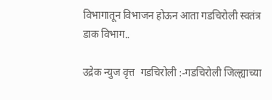विभागातून विभाजन होऊन आता गडचिरोली स्वतंत्र डाक विभाग..

उद्रेक न्युज वृत्त  गडचिरोली :-गडचिरोली जिल्ह्याच्या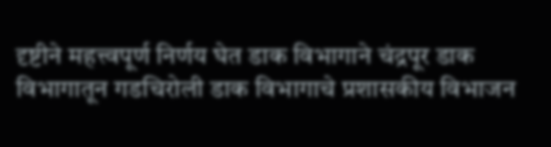दृष्टीने महत्त्वपूर्ण निर्णय घेत डाक विभागाने चंद्रपूर डाक विभागातून गडचिरोली डाक विभागाचे प्रशासकीय विभाजन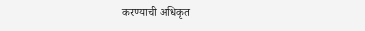करण्याची अधिकृत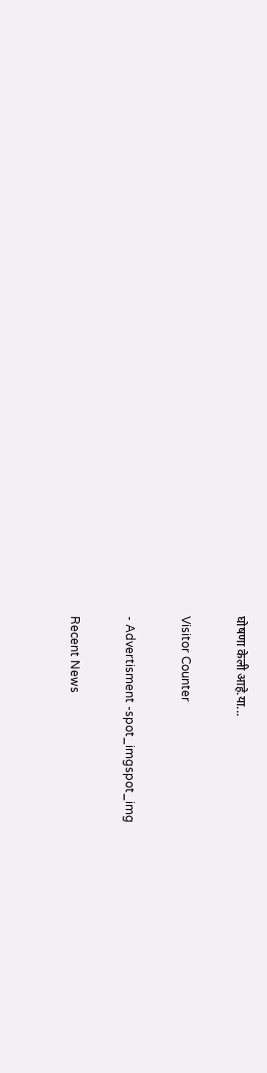घोषणा केली आहे.या...

Visitor Counter

- Advertisment -spot_imgspot_img

Recent News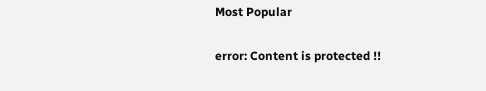Most Popular

error: Content is protected !!